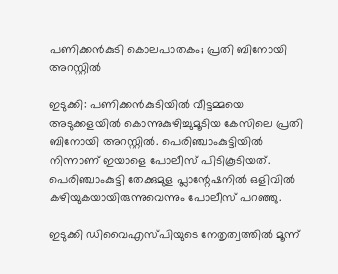പണിക്കന്‍കുടി കൊലപാതകം; പ്രതി ബിനോയി അറസ്റ്റില്‍

ഇടുക്കി: പണിക്കന്‍കുടിയില്‍ വീട്ടമ്മയെ അടുക്കളയില്‍ കൊന്നുകുഴിച്ചുമൂടിയ കേസിലെ പ്രതി ബിനോയി അറസ്റ്റില്‍. പെരിഞ്ചാംകുട്ടിയില്‍ നിന്നാണ് ഇയാളെ പോലീസ് പിടികൂടിയത്. പെരിഞ്ചാംകുട്ടി തേക്കുമുള പ്ലാന്റേഷനില്‍ ഒളിവില്‍ കഴിയുകയായിരുന്നുവെന്നും പോലീസ് പറഞ്ഞു.

ഇടുക്കി ഡിവൈഎസ്പിയുടെ നേതൃത്വത്തില്‍ മൂന്ന്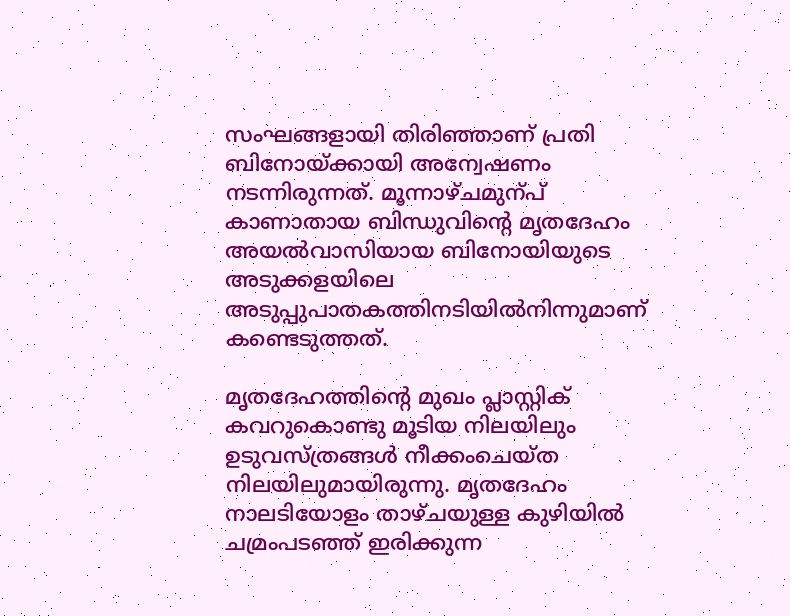സംഘങ്ങളായി തിരിഞ്ഞാണ് പ്രതി ബിനോയ്ക്കായി അന്വേഷണം നടന്നിരുന്നത്. മൂന്നാഴ്ചമുന്പ് കാണാതായ ബിന്ധുവിന്റെ മൃതദേഹം അയല്‍വാസിയായ ബിനോയിയുടെ അടുക്കളയിലെ അടുപ്പുപാതകത്തിനടിയില്‍നിന്നുമാണ് കണ്ടെടുത്തത്.

മൃതദേഹത്തിന്റെ മുഖം പ്ലാസ്റ്റിക് കവറുകൊണ്ടു മൂടിയ നിലയിലും ഉടുവസ്ത്രങ്ങള്‍ നീക്കംചെയ്ത നിലയിലുമായിരുന്നു. മൃതദേഹം നാലടിയോളം താഴ്ചയുള്ള കുഴിയില്‍ ചമ്രംപടഞ്ഞ് ഇരിക്കുന്ന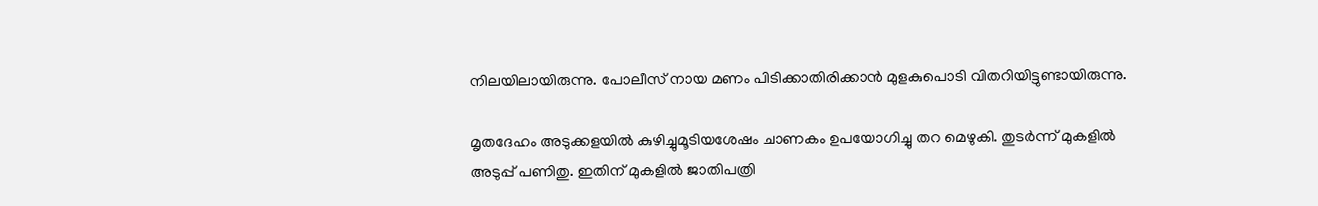നിലയിലായിരുന്നു. പോലീസ് നായ മണം പിടിക്കാതിരിക്കാന്‍ മുളകുപൊടി വിതറിയിട്ടുണ്ടായിരുന്നു.

മൃതദേഹം അടുക്കളയില്‍ കുഴിച്ചുമൂടിയശേഷം ചാണകം ഉപയോഗിച്ചു തറ മെഴുകി. തുടര്‍ന്ന് മുകളില്‍ അടുപ്പ് പണിതു. ഇതിന് മുകളില്‍ ജാതിപത്രി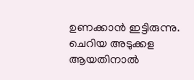ഉണക്കാന്‍ ഇട്ടിരുന്നു. ചെറിയ അടുക്കള ആയതിനാല്‍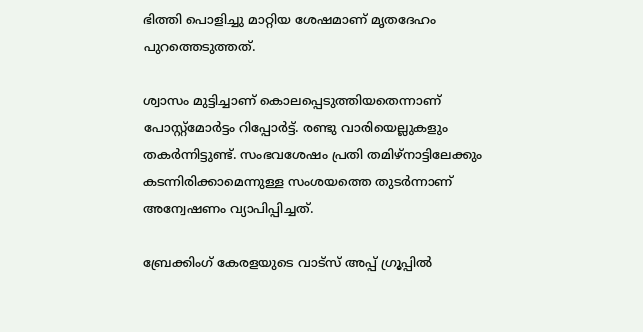ഭിത്തി പൊളിച്ചു മാറ്റിയ ശേഷമാണ് മൃതദേഹം പുറത്തെടുത്തത്.

ശ്വാസം മുട്ടിച്ചാണ് കൊലപ്പെടുത്തിയതെന്നാണ് പോസ്റ്റ്‌മോര്‍ട്ടം റിപ്പോര്‍ട്ട്. രണ്ടു വാരിയെല്ലുകളും തകര്‍ന്നിട്ടുണ്ട്. സംഭവശേഷം പ്രതി തമിഴ്‌നാട്ടിലേക്കും കടന്നിരിക്കാമെന്നുള്ള സംശയത്തെ തുടര്‍ന്നാണ് അന്വേഷണം വ്യാപിപ്പിച്ചത്.

ബ്രേക്കിംഗ് കേരളയുടെ വാട്സ് അപ്പ് ഗ്രൂപ്പിൽ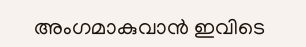അംഗമാകുവാൻ ഇവിടെ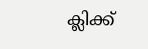ക്ലിക്ക്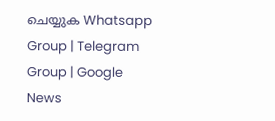ചെയ്യുക Whatsapp Group | Telegram Group | Google News